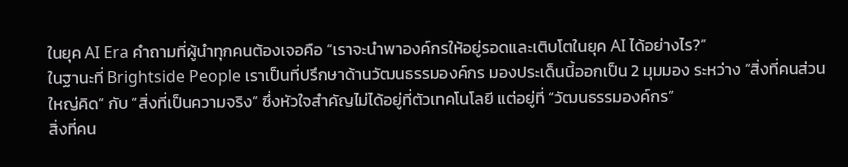ในยุค AI Era คำถามที่ผู้นำทุกคนต้องเจอคือ “เราจะนำพาองค์กรให้อยู่รอดและเติบโตในยุค AI ได้อย่างไร?”
ในฐานะที่ Brightside People เราเป็นที่ปรึกษาด้านวัฒนธรรมองค์กร มองประเด็นนี้ออกเป็น 2 มุมมอง ระหว่าง “สิ่งที่คนส่วนใหญ่คิด” กับ “สิ่งที่เป็นความจริง” ซึ่งหัวใจสำคัญไม่ได้อยู่ที่ตัวเทคโนโลยี แต่อยู่ที่ “วัฒนธรรมองค์กร”
สิ่งที่คน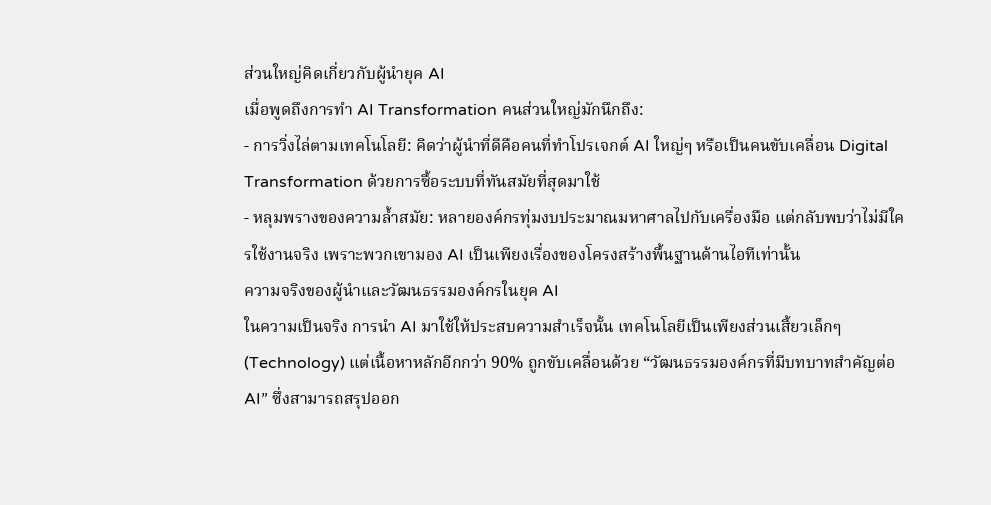ส่วนใหญ่คิดเกี่ยวกับผู้นำยุค AI
เมื่อพูดถึงการทำ AI Transformation คนส่วนใหญ่มักนึกถึง:
- การวิ่งไล่ตามเทคโนโลยี: คิดว่าผู้นำที่ดีคือคนที่ทำโปรเจกต์ AI ใหญ่ๆ หรือเป็นคนขับเคลื่อน Digital Transformation ด้วยการซื้อระบบที่ทันสมัยที่สุดมาใช้
- หลุมพรางของความล้ำสมัย: หลายองค์กรทุ่มงบประมาณมหาศาลไปกับเครื่องมือ แต่กลับพบว่าไม่มีใครใช้งานจริง เพราะพวกเขามอง AI เป็นเพียงเรื่องของโครงสร้างพื้นฐานด้านไอทีเท่านั้น
ความจริงของผู้นำและวัฒนธรรมองค์กรในยุค AI
ในความเป็นจริง การนำ AI มาใช้ให้ประสบความสำเร็จนั้น เทคโนโลยีเป็นเพียงส่วนเสี้ยวเล็กๆ (Technology) แต่เนื้อหาหลักอีกกว่า 90% ถูกขับเคลื่อนด้วย “วัฒนธรรมองค์กรที่มีบทบาทสำคัญต่อ AI” ซึ่งสามารถสรุปออก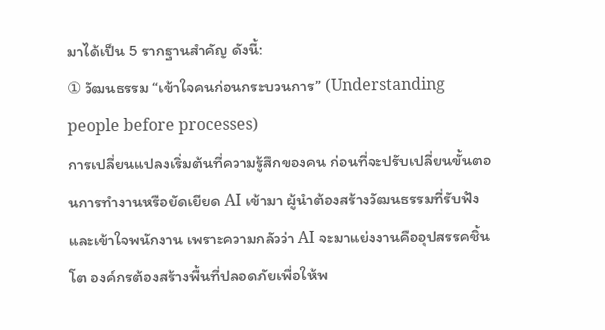มาได้เป็น 5 รากฐานสำคัญ ดังนี้:
① วัฒนธรรม “เข้าใจคนก่อนกระบวนการ” (Understanding people before processes)
การเปลี่ยนแปลงเริ่มต้นที่ความรู้สึกของคน ก่อนที่จะปรับเปลี่ยนขั้นตอนการทำงานหรือยัดเยียด AI เข้ามา ผู้นำต้องสร้างวัฒนธรรมที่รับฟังและเข้าใจพนักงาน เพราะความกลัวว่า AI จะมาแย่งงานคืออุปสรรคชิ้นโต องค์กรต้องสร้างพื้นที่ปลอดภัยเพื่อให้พ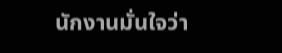นักงานมั่นใจว่า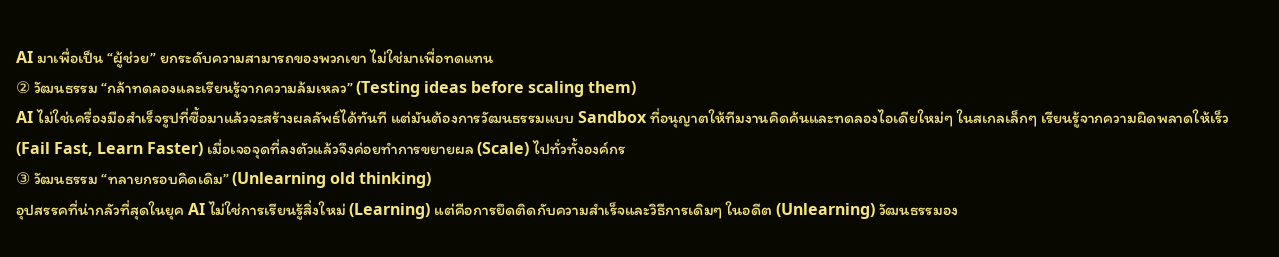AI มาเพื่อเป็น “ผู้ช่วย” ยกระดับความสามารถของพวกเขา ไม่ใช่มาเพื่อทดแทน
② วัฒนธรรม “กล้าทดลองและเรียนรู้จากความล้มเหลว” (Testing ideas before scaling them)
AI ไม่ใช่เครื่องมือสำเร็จรูปที่ซื้อมาแล้วจะสร้างผลลัพธ์ได้ทันที แต่มันต้องการวัฒนธรรมแบบ Sandbox ที่อนุญาตให้ทีมงานคิดค้นและทดลองไอเดียใหม่ๆ ในสเกลเล็กๆ เรียนรู้จากความผิดพลาดให้เร็ว (Fail Fast, Learn Faster) เมื่อเจอจุดที่ลงตัวแล้วจึงค่อยทำการขยายผล (Scale) ไปทั่วทั้งองค์กร
③ วัฒนธรรม “ทลายกรอบคิดเดิม” (Unlearning old thinking)
อุปสรรคที่น่ากลัวที่สุดในยุค AI ไม่ใช่การเรียนรู้สิ่งใหม่ (Learning) แต่คือการยึดติดกับความสำเร็จและวิธีการเดิมๆ ในอดีต (Unlearning) วัฒนธรรมอง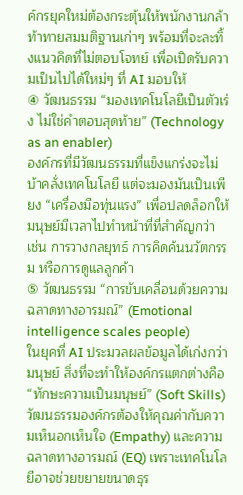ค์กรยุคใหม่ต้องกระตุ้นให้พนักงานกล้าท้าทายสมมติฐานเก่าๆ พร้อมที่จะละทิ้งแนวคิดที่ไม่ตอบโจทย์ เพื่อเปิดรับความเป็นไปได้ใหม่ๆ ที่ AI มอบให้
④ วัฒนธรรม “มองเทคโนโลยีเป็นตัวเร่ง ไม่ใช่คำตอบสุดท้าย” (Technology as an enabler)
องค์กรที่มีวัฒนธรรมที่แข็งแกร่งจะไม่บ้าคลั่งเทคโนโลยี แต่จะมองมันเป็นเพียง “เครื่องมือทุ่นแรง” เพื่อปลดล็อกให้มนุษย์มีเวลาไปทำหน้าที่ที่สำคัญกว่า เช่น การวางกลยุทธ์ การคิดค้นนวัตกรรม หรือการดูแลลูกค้า
⑤ วัฒนธรรม “การขับเคลื่อนด้วยความฉลาดทางอารมณ์” (Emotional intelligence scales people)
ในยุคที่ AI ประมวลผลข้อมูลได้เก่งกว่ามนุษย์ สิ่งที่จะทำให้องค์กรแตกต่างคือ “ทักษะความเป็นมนุษย์” (Soft Skills) วัฒนธรรมองค์กรต้องให้คุณค่ากับความเห็นอกเห็นใจ (Empathy) และความฉลาดทางอารมณ์ (EQ) เพราะเทคโนโลยีอาจช่วยขยายขนาดธุร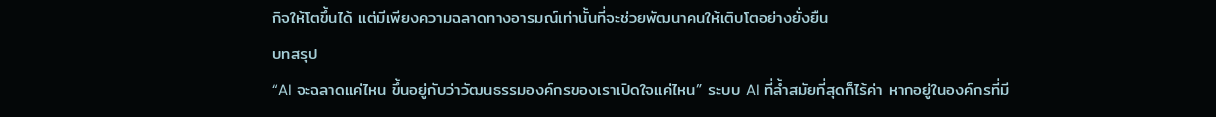กิจให้โตขึ้นได้ แต่มีเพียงความฉลาดทางอารมณ์เท่านั้นที่จะช่วยพัฒนาคนให้เติบโตอย่างยั่งยืน
บทสรุป
“AI จะฉลาดแค่ไหน ขึ้นอยู่กับว่าวัฒนธรรมองค์กรของเราเปิดใจแค่ไหน” ระบบ AI ที่ล้ำสมัยที่สุดก็ไร้ค่า หากอยู่ในองค์กรที่มี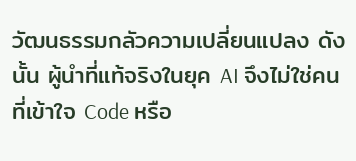วัฒนธรรมกลัวความเปลี่ยนแปลง ดังนั้น ผู้นำที่แท้จริงในยุค AI จึงไม่ใช่คนที่เข้าใจ Code หรือ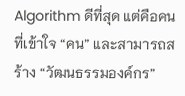Algorithm ดีที่สุด แต่คือคนที่เข้าใจ “คน” และสามารถสร้าง “วัฒนธรรมองค์กร”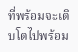ที่พร้อมจะเติบโตไปพร้อม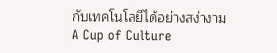กับเทคโนโลยีได้อย่างสง่างาม
A Cup of Culture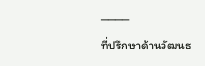────
ที่ปรึกษาด้านวัฒนธ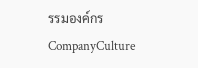รรมองค์กร
CompanyCulture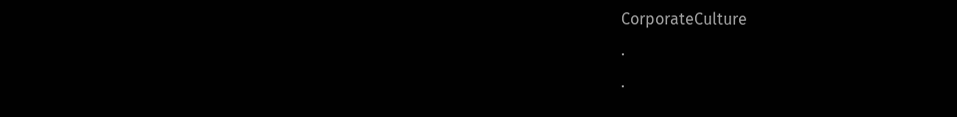CorporateCulture
.
.